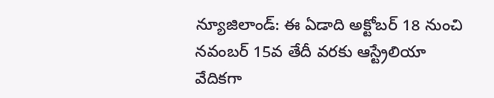న్యూజిలాండ్: ఈ ఏడాది అక్టోబర్ 18 నుంచి నవంబర్ 15వ తేదీ వరకు ఆస్ట్రేలియా వేదికగా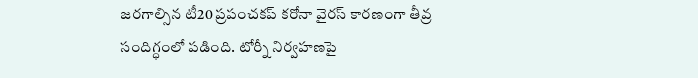జరగాల్సిన టీ20 ప్రపంచకప్ కరోనా వైరస్ కారణంగా తీవ్ర సందిగ్ధంలో పడింది. టోర్నీ నిర్వహణపై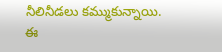నీలినీడలు కమ్ముకున్నాయి. ఈ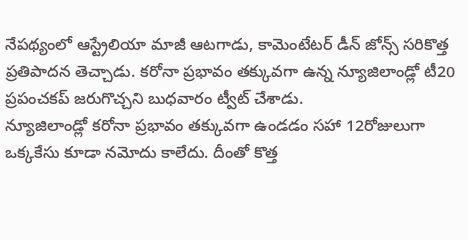నేపథ్యంలో ఆస్ట్రేలియా మాజీ ఆటగాడు, కామెంటేటర్ డీన్ జోన్స్ సరికొత్త ప్రతిపాదన తెచ్చాడు. కరోనా ప్రభావం తక్కువగా ఉన్న న్యూజిలాండ్లో టీ20 ప్రపంచకప్ జరుగొచ్చని బుధవారం ట్వీట్ చేశాడు.
న్యూజిలాండ్లో కరోనా ప్రభావం తక్కువగా ఉండడం సహా 12రోజులుగా ఒక్కకేసు కూడా నమోదు కాలేదు. దీంతో కొత్త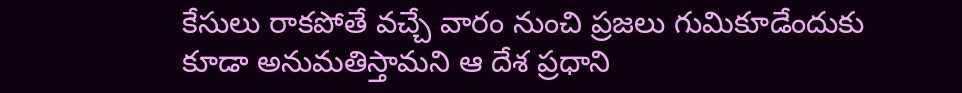కేసులు రాకపోతే వచ్చే వారం నుంచి ప్రజలు గుమికూడేందుకు కూడా అనుమతిస్తామని ఆ దేశ ప్రధాని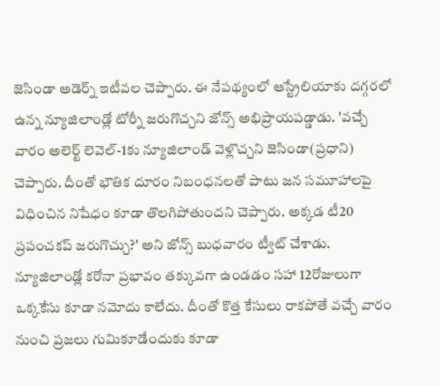జెసిండా అడెర్న్ ఇటీవల చెప్పారు. ఈ నేపథ్యంలో ఆస్ట్రేలియాకు దగ్గరలో ఉన్న న్యూజిలాండ్లో టోర్నీ జరుగొచ్చని జోన్స్ అభిప్రాయపడ్డాడు. 'వచ్చే వారం అలెర్ట్ లెవెల్-1కు న్యూజిలాండ్ వెళ్లొచ్చని జెసిండా(ప్రధాని) చెప్పారు. దీంతో భౌతిక దూరం నిబంధనలతో పాటు జన సమూహాలపై విధించిన నిషేధం కూడా తొలగిపోతుందని చెప్పారు. అక్కడ టీ20 ప్రపంచకప్ జరుగొచ్చు?' అని జోన్స్ బుధవారం ట్వీట్ చేశాడు.
న్యూజిలాండ్లో కరోనా ప్రభావం తక్కువగా ఉండడం సహా 12రోజులుగా ఒక్కకేసు కూడా నమోదు కాలేదు. దీంతో కొత్త కేసులు రాకపోతే వచ్చే వారం నుంచి ప్రజలు గుమికూడేందుకు కూడా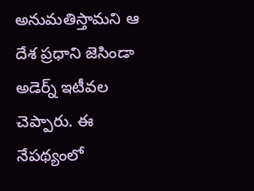అనుమతిస్తామని ఆ దేశ ప్రధాని జెసిండా అడెర్న్ ఇటీవల చెప్పారు. ఈ నేపథ్యంలో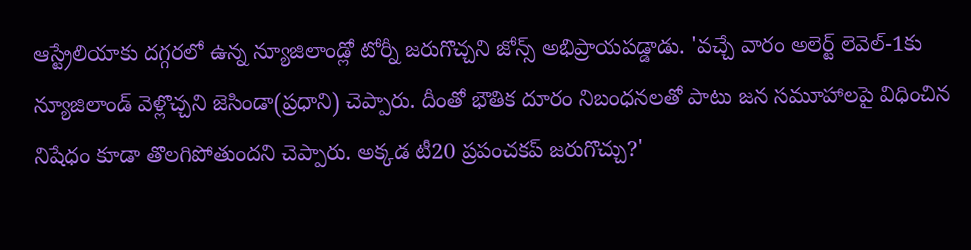ఆస్ట్రేలియాకు దగ్గరలో ఉన్న న్యూజిలాండ్లో టోర్నీ జరుగొచ్చని జోన్స్ అభిప్రాయపడ్డాడు. 'వచ్చే వారం అలెర్ట్ లెవెల్-1కు న్యూజిలాండ్ వెళ్లొచ్చని జెసిండా(ప్రధాని) చెప్పారు. దీంతో భౌతిక దూరం నిబంధనలతో పాటు జన సమూహాలపై విధించిన నిషేధం కూడా తొలగిపోతుందని చెప్పారు. అక్కడ టీ20 ప్రపంచకప్ జరుగొచ్చు?'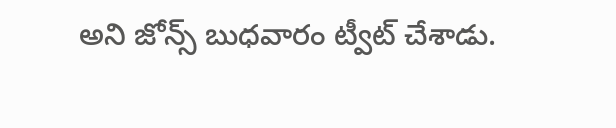అని జోన్స్ బుధవారం ట్వీట్ చేశాడు.